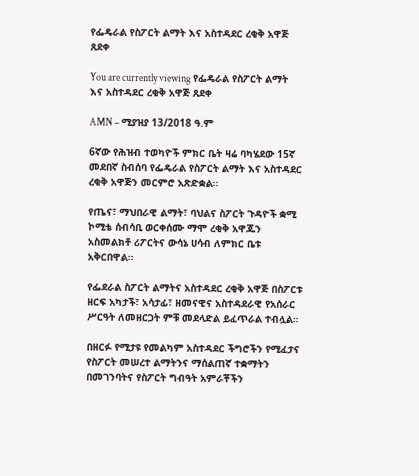የፌዴራል የስፖርት ልማት እና አስተዳደር ረቂቅ አዋጅ ጸደቀ

You are currently viewing የፌዴራል የስፖርት ልማት እና አስተዳደር ረቂቅ አዋጅ ጸደቀ

AMN – ሚያዝያ 13/2018 ዓ.ም

6ኛው የሕዝብ ተወካዮች ምክር ቤት ዛሬ ባካሄደው 15ኛ መደበኛ ስብሰባ የፌዴራል የስፖርት ልማት እና አስተዳደር ረቂቅ አዋጅን መርምሮ አጽድቋል፡፡

የጤና፣ ማህበራዊ ልማት፣ ባህልና ስፖርት ጉዳዮች ቋሚ ኮሚቴ ሰብሳቢ ወርቀሰሙ ማሞ ረቂቅ አዋጁን አስመልክቶ ሪፖርትና ውሳኔ ሀሳብ ለምክር ቤቱ አቅርበዋል፡፡

የፌደራል ስፖርት ልማትና አስተዳደር ረቂቅ አዋጅ በስፖርቱ ዘርፍ አካታች፣ አሳታፊ፣ ዘመናዊና አስተዳደራዊ የአሰራር ሥርዓት ለመዘርጋት ምቹ መደላድል ይፈጥራል ተብሏል።

በዘርፉ የሚታዩ የመልካም አስተዳደር ችግሮችን የሚፈታና የስፖርት መሠረተ ልማትንና ማሰልጠኛ ተቋማትን በመገንባትና የስፖርት ግብዓት አምራቾችን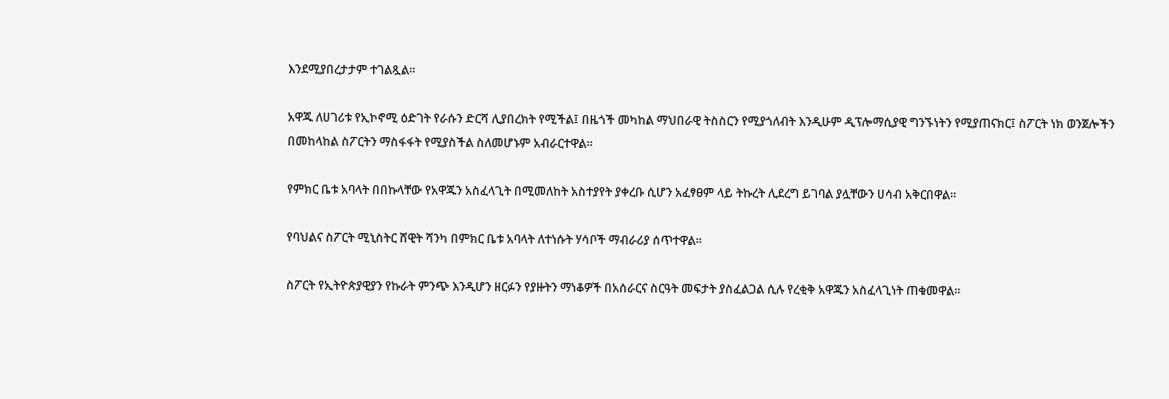እንደሚያበረታታም ተገልጿል።

አዋጁ ለሀገሪቱ የኢኮኖሚ ዕድገት የራሱን ድርሻ ሊያበረክት የሚችል፤ በዜጎች መካከል ማህበራዊ ትስስርን የሚያጎለብት እንዲሁም ዲፕሎማሲያዊ ግንኙነትን የሚያጠናክር፤ ስፖርት ነክ ወንጀሎችን በመከላከል ስፖርትን ማስፋፋት የሚያስችል ስለመሆኑም አብራርተዋል።

የምክር ቤቱ አባላት በበኩላቸው የአዋጁን አስፈላጊት በሚመለከት አስተያየት ያቀረቡ ሲሆን አፈፃፀም ላይ ትኩረት ሊደረግ ይገባል ያሏቸውን ሀሳብ አቅርበዋል።

የባህልና ስፖርት ሚኒስትር ሸዊት ሻንካ በምክር ቤቱ አባላት ለተነሱት ሃሳቦች ማብራሪያ ሰጥተዋል።

ስፖርት የኢትዮጵያዊያን የኩራት ምንጭ እንዲሆን ዘርፉን የያዙትን ማነቆዎች በአሰራርና ስርዓት መፍታት ያስፈልጋል ሲሉ የረቂቅ አዋጁን አስፈላጊነት ጠቁመዋል።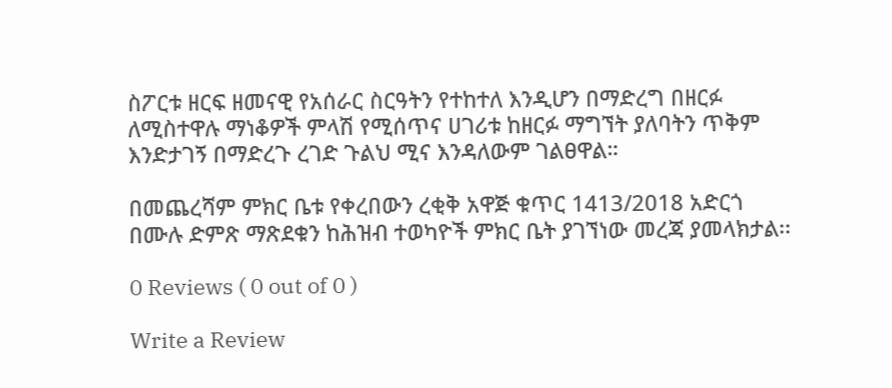ስፖርቱ ዘርፍ ዘመናዊ የአሰራር ስርዓትን የተከተለ እንዲሆን በማድረግ በዘርፉ ለሚስተዋሉ ማነቆዎች ምላሽ የሚሰጥና ሀገሪቱ ከዘርፉ ማግኘት ያለባትን ጥቅም እንድታገኝ በማድረጉ ረገድ ጉልህ ሚና እንዳለውም ገልፀዋል።

በመጨረሻም ምክር ቤቱ የቀረበውን ረቂቅ አዋጅ ቁጥር 1413/2018 አድርጎ በሙሉ ድምጽ ማጽደቁን ከሕዝብ ተወካዮች ምክር ቤት ያገኘነው መረጃ ያመላክታል፡፡

0 Reviews ( 0 out of 0 )

Write a Review